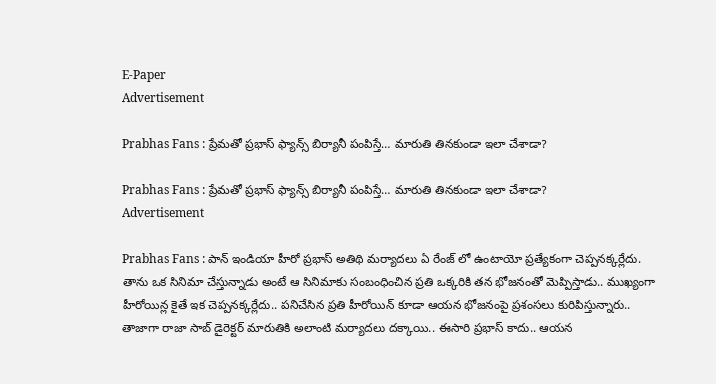E-Paper
Advertisement

Prabhas Fans : ప్రేమతో ప్రభాస్ ఫ్యాన్స్ బిర్యానీ పంపిస్తే… మారుతి తినకుండా ఇలా చేశాడా?

Prabhas Fans : ప్రేమతో ప్రభాస్ ఫ్యాన్స్ బిర్యానీ పంపిస్తే… మారుతి తినకుండా ఇలా చేశాడా?
Advertisement

Prabhas Fans : పాన్ ఇండియా హీరో ప్రభాస్ అతిథి మర్యాదలు ఏ రేంజ్ లో ఉంటాయో ప్రత్యేకంగా చెప్పనక్కర్లేదు. తాను ఒక సినిమా చేస్తున్నాడు అంటే ఆ సినిమాకు సంబంధించిన ప్రతి ఒక్కరికి తన భోజనంతో మెప్పిస్తాడు.. ముఖ్యంగా హీరోయిన్ల కైతే ఇక చెప్పనక్కర్లేదు.. పనిచేసిన ప్రతి హీరోయిన్ కూడా ఆయన భోజనంపై ప్రశంసలు కురిపిస్తున్నారు.. తాజాగా రాజా సాబ్ డైరెక్టర్ మారుతికి అలాంటి మర్యాదలు దక్కాయి.. ఈసారి ప్రభాస్ కాదు.. ఆయన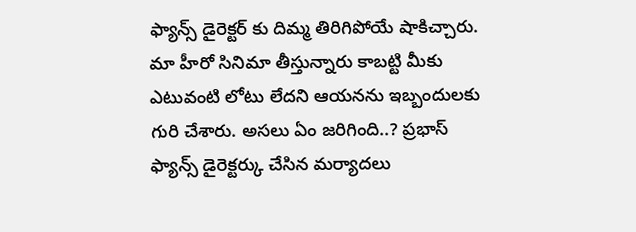ఫ్యాన్స్ డైరెక్టర్ కు దిమ్మ తిరిగిపోయే షాకిచ్చారు. మా హీరో సినిమా తీస్తున్నారు కాబట్టి మీకు ఎటువంటి లోటు లేదని ఆయనను ఇబ్బందులకు గురి చేశారు. అసలు ఏం జరిగింది..? ప్రభాస్ ఫ్యాన్స్ డైరెక్టర్కు చేసిన మర్యాదలు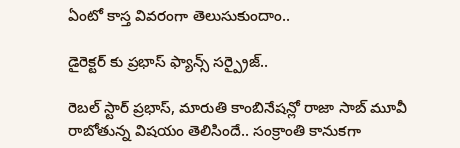ఏంటో కాస్త వివరంగా తెలుసుకుందాం..

డైరెక్టర్ కు ప్రభాస్ ఫ్యాన్స్ సర్ప్రైజ్..

రెబల్ స్టార్ ప్రభాస్, మారుతి కాంబినేషన్లో రాజా సాబ్ మూవీ రాబోతున్న విషయం తెలిసిందే.. సంక్రాంతి కానుకగా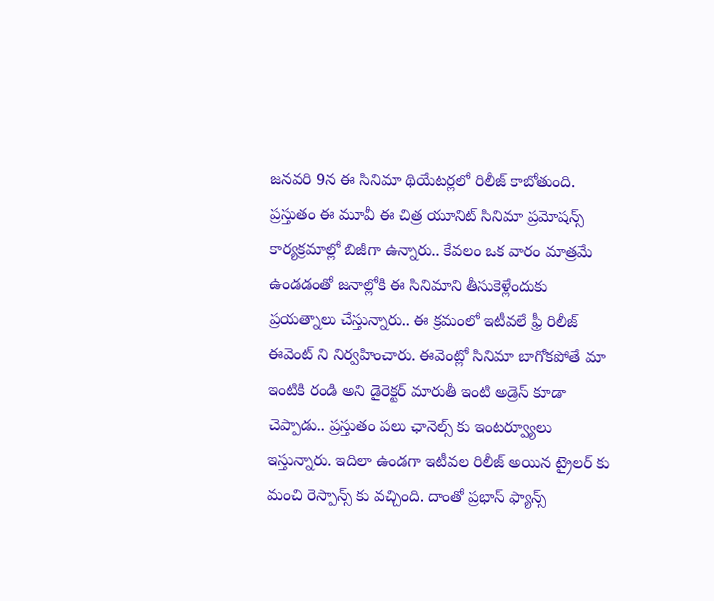జనవరి 9న ఈ సినిమా థియేటర్లలో రిలీజ్ కాబోతుంది. ప్రస్తుతం ఈ మూవీ ఈ చిత్ర యూనిట్ సినిమా ప్రమోషన్స్ కార్యక్రమాల్లో బిజీగా ఉన్నారు.. కేవలం ఒక వారం మాత్రమే ఉండడంతో జనాల్లోకి ఈ సినిమాని తీసుకెళ్లేందుకు ప్రయత్నాలు చేస్తున్నారు.. ఈ క్రమంలో ఇటీవలే ఫ్రీ రిలీజ్ ఈవెంట్ ని నిర్వహించారు. ఈవెంట్లో సినిమా బాగోకపోతే మా ఇంటికి రండి అని డైరెక్టర్ మారుతీ ఇంటి అడ్రెస్ కూడా చెప్పాడు.. ప్రస్తుతం పలు ఛానెల్స్ కు ఇంటర్వ్యూలు ఇస్తున్నారు. ఇదిలా ఉండగా ఇటీవల రిలీజ్ అయిన ట్రైలర్ కు మంచి రెస్పాన్స్ కు వచ్చింది. దాంతో ప్రభాస్ ఫ్యాన్స్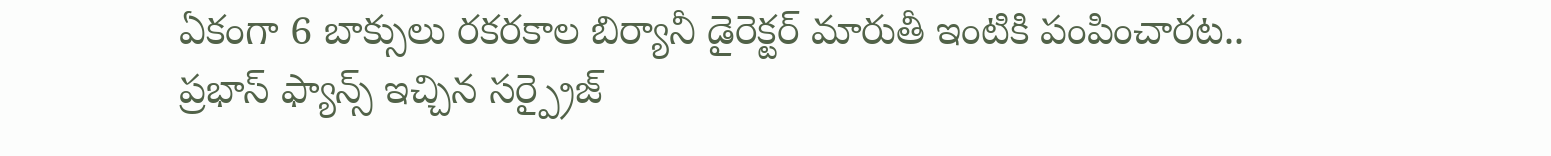ఏకంగా 6 బాక్సులు రకరకాల బిర్యానీ డైరెక్టర్ మారుతీ ఇంటికి పంపించారట.. ప్రభాస్ ఫ్యాన్స్ ఇచ్చిన సర్ప్రైజ్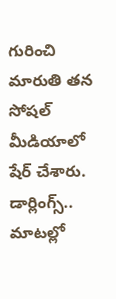గురించి మారుతి తన సోషల్ మీడియాలో షేర్ చేశారు. డార్లింగ్స్.. మాటల్లో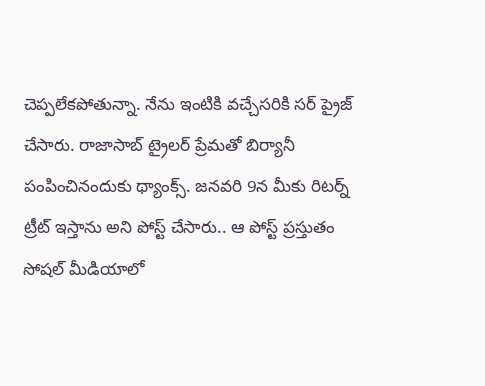చెప్పలేకపోతున్నా. నేను ఇంటికి వచ్చేసరికి సర్ ప్రైజ్ చేసారు. రాజాసాబ్ ట్రైలర్ ప్రేమతో బిర్యానీ పంపించినందుకు థ్యాంక్స్. జనవరి 9న మీకు రిటర్న్ ట్రీట్ ఇస్తాను అని పోస్ట్ చేసారు.. ఆ పోస్ట్ ప్రస్తుతం సోషల్ మీడియాలో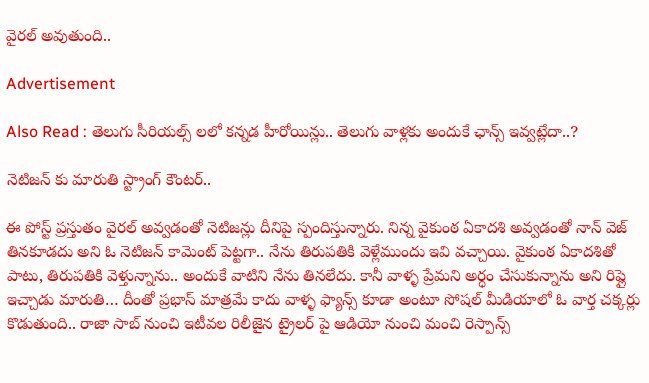వైరల్ అవుతుంది..

Advertisement

Also Read : తెలుగు సీరియల్స్ లలో కన్నడ హీరోయిన్లు.. తెలుగు వాళ్లకు అందుకే ఛాన్స్ ఇవ్వట్లేదా..?

నెటిజన్ కు మారుతి స్ట్రాంగ్ కౌంటర్..

ఈ పోస్ట్ ప్రస్తుతం వైరల్ అవ్వడంతో నెటిజన్లు దీనిపై స్పందిస్తున్నారు. నిన్న వైకుంఠ ఏకాదశి అవ్వడంతో నాన్ వెజ్ తినకూడదు అని ఓ నెటిజన్ కామెంట్ పెట్టగా.. నేను తిరుపతికి వెళ్లేముందు ఇవి వచ్చాయి. వైకుంఠ ఏకాదశితో పాటు, తిరుపతికి వెళ్తున్నాను.. అందుకే వాటిని నేను తినలేదు. కానీ వాళ్ళ ప్రేమని అర్ధం చేసుకున్నాను అని రిప్లై ఇచ్చాడు మారుతి… దీంతో ప్రభాస్ మాత్రమే కాదు వాళ్ళ ఫ్యాన్స్ కూడా అంటూ సోషల్ మీడియాలో ఓ వార్త చక్కర్లు కొడుతుంది.. రాజా సాబ్ నుంచి ఇటీవల రిలీజైన ట్రైలర్ పై ఆడియో నుంచి మంచి రెస్పాన్స్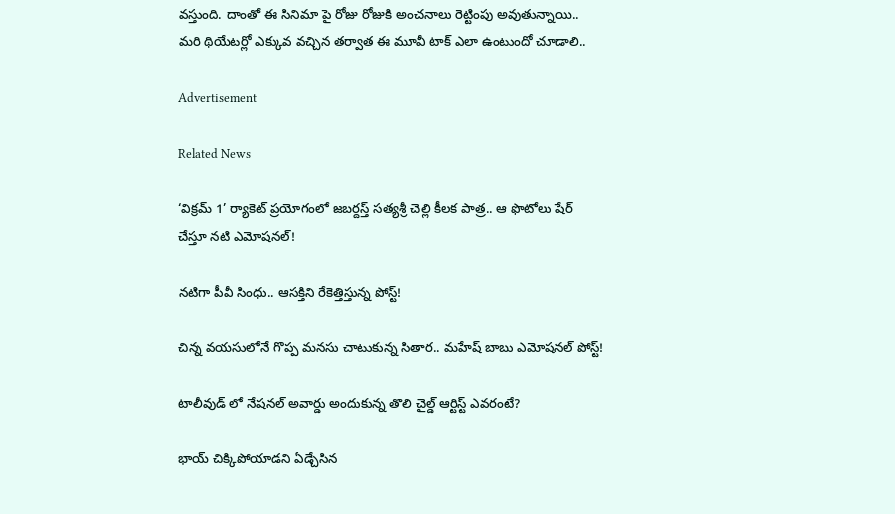వస్తుంది. దాంతో ఈ సినిమా పై రోజు రోజుకి అంచనాలు రెట్టింపు అవుతున్నాయి.. మరి థియేటర్లో ఎక్కువ వచ్చిన తర్వాత ఈ మూవీ టాక్ ఎలా ఉంటుందో చూడాలి..

Advertisement

Related News

‘విక్రమ్ 1’ ర్యాకెట్ ప్రయోగంలో జబర్దస్త్ సత్యశ్రీ చెల్లి కీలక పాత్ర.. ఆ ఫొటోలు షేర్ చేస్తూ నటి ఎమోషనల్!

నటిగా పీవీ సింధు.. ఆసక్తిని రేకెత్తిస్తున్న పోస్ట్!

చిన్న వయసులోనే గొప్ప మనసు చాటుకున్న సితార.. మహేష్ బాబు ఎమోషనల్ పోస్ట్!

టాలీవుడ్ లో నేషనల్ అవార్డు అందుకున్న తొలి చైల్డ్ ఆర్టిస్ట్ ఎవరంటే?

భాయ్ చిక్కిపోయాడని ఏడ్చేసిన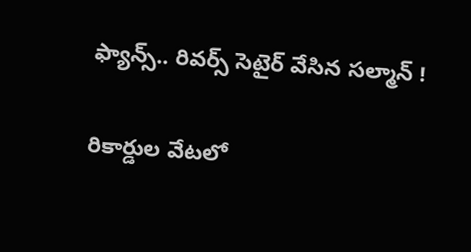ఫ్యాన్స్.. రివర్స్ సెటైర్ వేసిన సల్మాన్ !

రికార్డుల వేటలో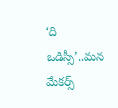‘ది ఒడిస్సీ’..మన మేకర్స్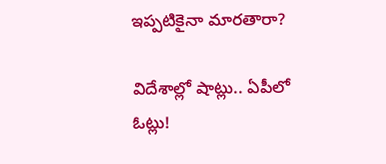ఇప్పటికైనా మారతారా?

విదేశాల్లో షాట్లు.. ఏపీలో ఓట్లు!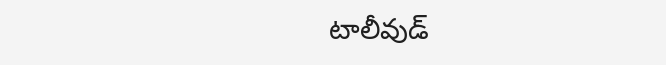టాలీవుడ్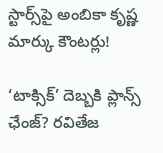స్టార్స్‌పై అంబికా కృష్ణ మార్కు కౌంటర్లు!

‘టాక్సిక్’ దెబ్బకి ప్లాన్స్ ఛేంజ్? రవితేజ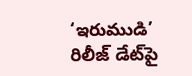‘ఇరుముడి’ రిలీజ్ డేట్‌పై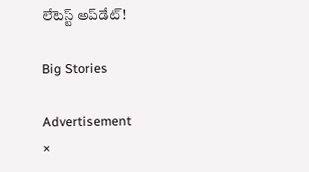లేటెస్ట్ అప్‌డేట్!

Big Stories

Advertisement
×